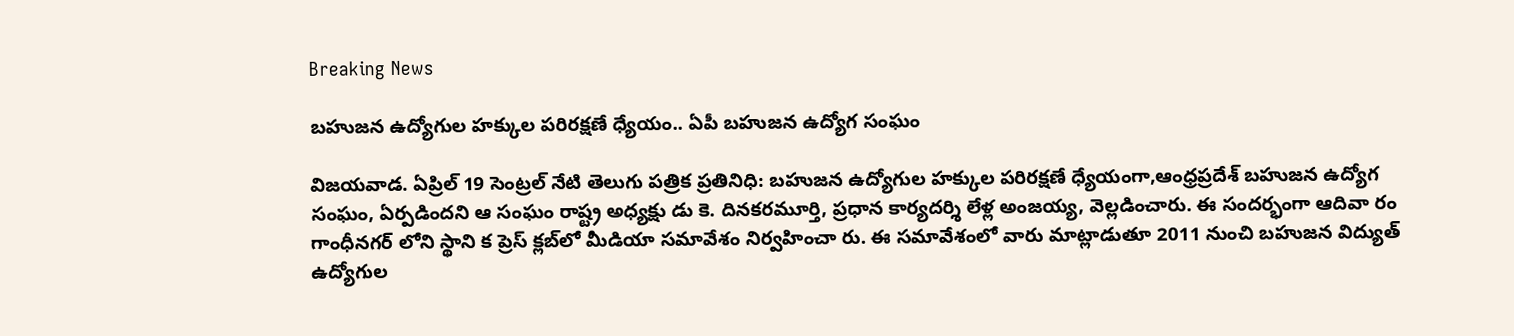Breaking News

బహుజన ఉద్యోగుల హక్కుల పరిరక్షణే ధ్యేయం.. ఏపీ బహుజన ఉద్యోగ సంఘం

విజయవాడ. ఏప్రిల్ 19 సెంట్రల్ నేటి తెలుగు పత్రిక ప్రతినిధి: బహుజన ఉద్యోగుల హక్కుల పరిరక్షణే ధ్యేయంగా,ఆంధ్రప్రదేశ్ బహుజన ఉద్యోగ సంఘం, ఏర్పడిందని ఆ సంఘం రాష్ట్ర అధ్యక్షు డు కె. దినకరమూర్తి, ప్రధాన కార్యదర్శి లేళ్ల అంజయ్య, వెల్లడించారు. ఈ సందర్భంగా ఆదివా రం గాంధీనగర్‌ లోని స్థాని క ప్రెస్ క్లబ్‌లో మీడియా సమావేశం నిర్వహించా రు. ఈ సమావేశంలో వారు మాట్లాడుతూ 2011 నుంచి బహుజన విద్యుత్ ఉద్యోగుల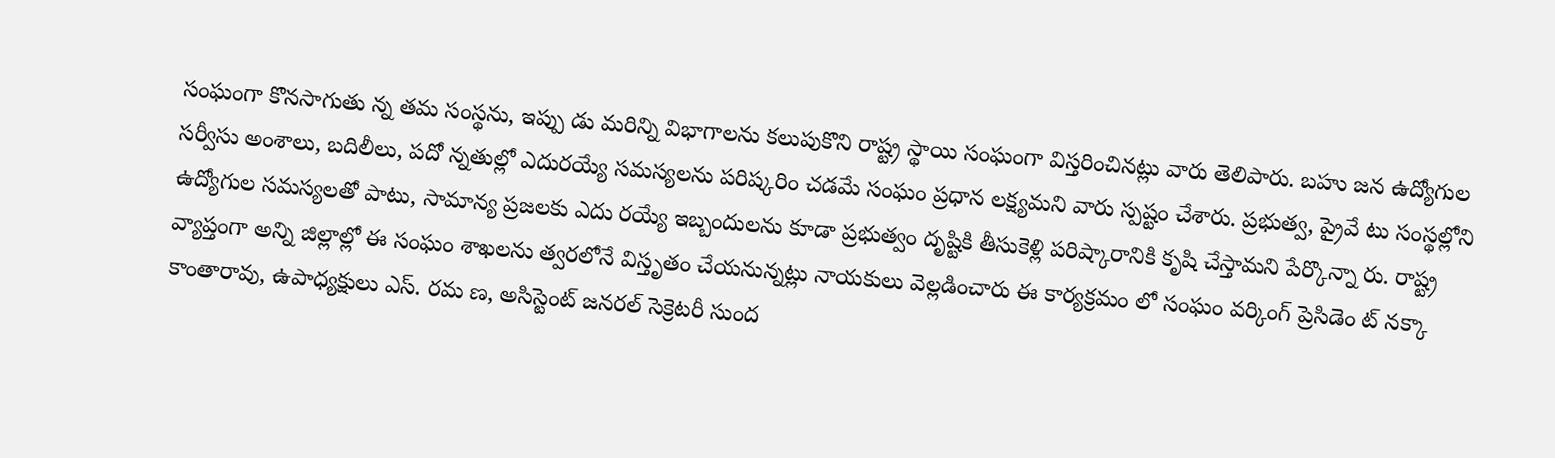సంఘంగా కొనసాగుతు న్న తమ సంస్థను, ఇప్పు డు మరిన్ని విభాగాలను కలుపుకొని రాష్ట్ర స్థాయి సంఘంగా విస్తరించినట్లు వారు తెలిపారు. బహు జన ఉద్యోగుల సర్వీసు అంశాలు, బదిలీలు, పదో న్నతుల్లో ఎదురయ్యే సమస్యలను పరిష్కరిం చడమే సంఘం ప్రధాన లక్ష్యమని వారు స్పష్టం చేశారు. ప్రభుత్వ, ప్రైవే టు సంస్థల్లోని ఉద్యోగుల సమస్యలతో పాటు, సామాన్య ప్రజలకు ఎదు రయ్యే ఇబ్బందులను కూడా ప్రభుత్వం దృష్టికి తీసుకెళ్లి పరిష్కారానికి కృషి చేస్తామని పేర్కొన్నా రు. రాష్ట్ర వ్యాప్తంగా అన్ని జిల్లాల్లో ఈ సంఘం శాఖలను త్వరలోనే విస్తృతం చేయనున్నట్లు నాయకులు వెల్లడించారు ఈ కార్యక్రమం లో సంఘం వర్కింగ్ ప్రెసిడెం ట్ నక్కా కాంతారావు, ఉపాధ్యక్షులు ఎస్. రమ ణ, అసిస్టెంట్ జనరల్ సెక్రెటరీ సుంద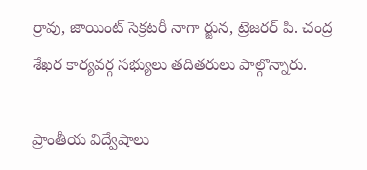ర్రావు, జాయింట్ సెక్రటరీ నాగా ర్జున, ట్రెజరర్ పి. చంద్ర శేఖర కార్యవర్గ సభ్యులు తదితరులు పాల్గొన్నారు.

ప్రాంతీయ విద్వేషాలు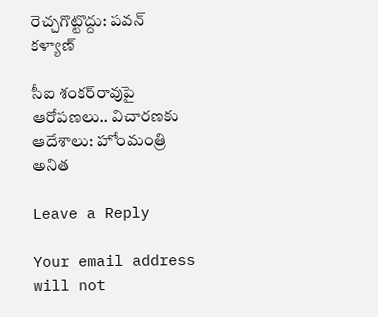రెచ్చగొట్టొద్దు: పవన్ కళ్యాణ్

సీఐ శంకర్‌రావుపై ఆరోపణలు.. విచారణకు ఆదేశాలు: హోంమంత్రి అనిత

Leave a Reply

Your email address will not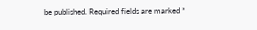be published. Required fields are marked *